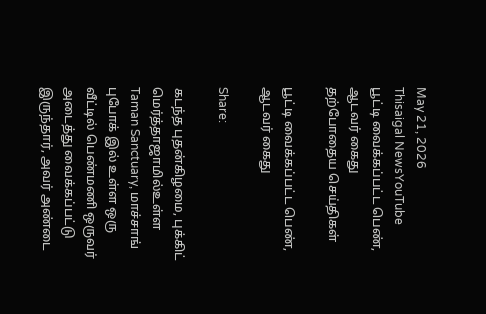May 21, 2026
Thisaigal NewsYouTube
பூட்டி வைக்கப்பட்ட பெண், ஆடவர் கைது
தற்போதைய செய்திகள்

பூட்டி வைக்கப்பட்ட பெண், ஆடவர் கைது

Share:

கடந்த புதன்கிழமை, புக்கிட் மெர்த்தாஜாமில்உள்ள Taman Sanctuary, மாச்சாங் புபோக் இல் உள்ள ஒரு வீட்டில் பெண்மணி ஒருவர் அடைத்து வைக்கப்பட்டு இருந்தார், அவர் அண்டை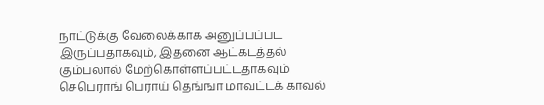நாட்டுக்கு வேலைக்காக அனுப்பப்பட இருப்பதாகவும், இதனை ஆட்கடத்தல் கும்பலால் மேற்கொள்ளப்பட்டதாகவும் செபெராங் பெராய் தெங்ஙா மாவட்டக் காவல்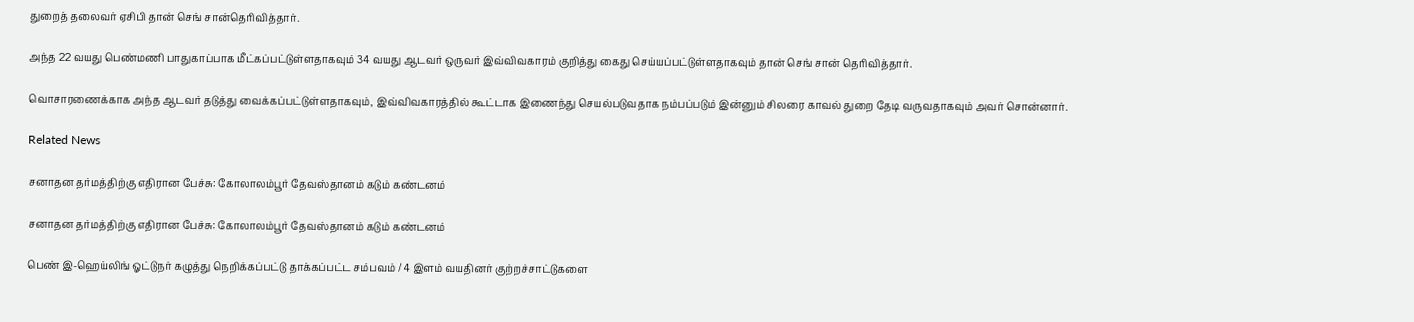துறைத் தலைவர் ஏசிபி தான் செங் சான்தெரிவித்தார்.

அந்த 22 வயது பெண்மணி பாதுகாப்பாக மீட்கப்பட்டுள்ளதாகவும் 34 வயது ஆடவர் ஒருவர் இவ்விவகாரம் குறித்து கைது செய்யப்பட்டுள்ளதாகவும் தான் செங் சான் தெரிவித்தார்.

வொசாரணைக்காக அந்த ஆடவர் தடுத்து வைக்கப்பட்டுள்ளதாகவும், இவ்விவகாரத்தில் கூட்டாக இணைந்து செயல்படுவதாக நம்பப்படும் இன்னும் சிலரை காவல் துறை தேடி வருவதாகவும் அவர் சொன்னார்.

Related News

சனாதன தர்மத்திற்கு எதிரான பேச்சு: கோலாலம்பூர் தேவஸ்தானம் கடும் கண்டனம்

சனாதன தர்மத்திற்கு எதிரான பேச்சு: கோலாலம்பூர் தேவஸ்தானம் கடும் கண்டனம்

பெண் இ-ஹெய்லிங் ஓட்டுநர் கழுத்து நெறிக்கப்பட்டு தாக்கப்பட்ட சம்பவம் / 4 இளம் வயதினர் குற்றச்சாட்டுகளை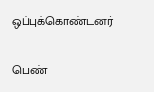ஒப்புக்கொண்டனர்

பெண்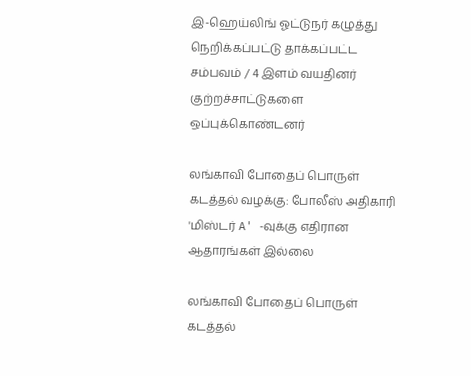இ-ஹெய்லிங் ஓட்டுநர் கழுத்து நெறிக்கப்பட்டு தாக்கப்பட்ட சம்பவம் / 4 இளம் வயதினர் குற்றச்சாட்டுகளை ஒப்புக்கொண்டனர்

லங்காவி போதைப் பொருள் கடத்தல் வழக்கு: போலீஸ் அதிகாரி 'மிஸ்டர் A' -வுக்கு எதிரான ஆதாரங்கள் இல்லை

லங்காவி போதைப் பொருள் கடத்தல்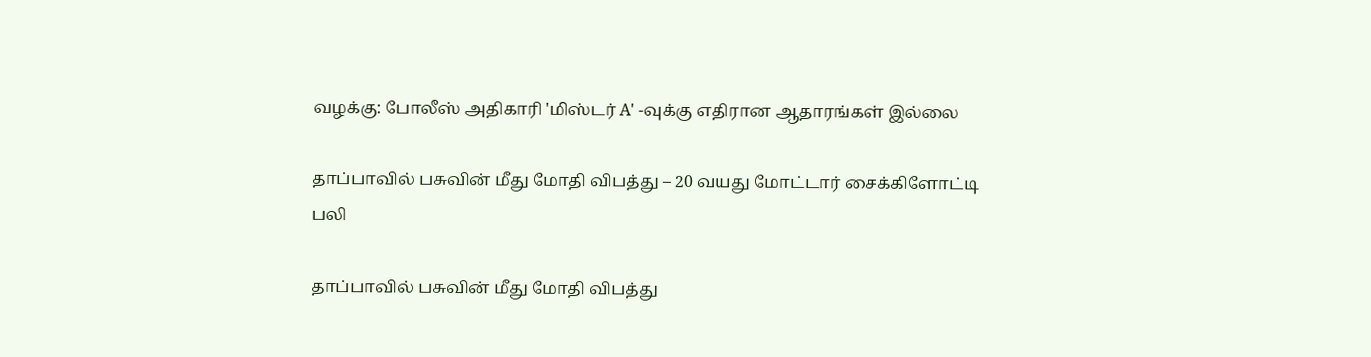வழக்கு: போலீஸ் அதிகாரி 'மிஸ்டர் A' -வுக்கு எதிரான ஆதாரங்கள் இல்லை

தாப்பாவில் பசுவின் மீது மோதி விபத்து – 20 வயது மோட்டார் சைக்கிளோட்டி பலி

தாப்பாவில் பசுவின் மீது மோதி விபத்து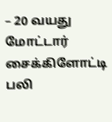– 20 வயது மோட்டார் சைக்கிளோட்டி பலி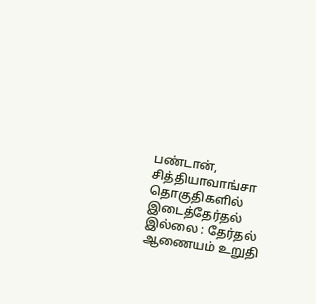பண்டான், சித்தியாவாங்சா தொகுதிகளில் இடைத்தேர்தல் இல்லை : தேர்தல் ஆணையம் உறுதி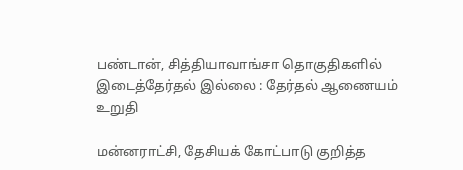பண்டான், சித்தியாவாங்சா தொகுதிகளில் இடைத்தேர்தல் இல்லை : தேர்தல் ஆணையம் உறுதி

மன்னராட்சி, தேசியக் கோட்பாடு குறித்த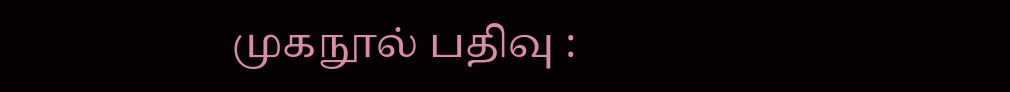முகநூல் பதிவு :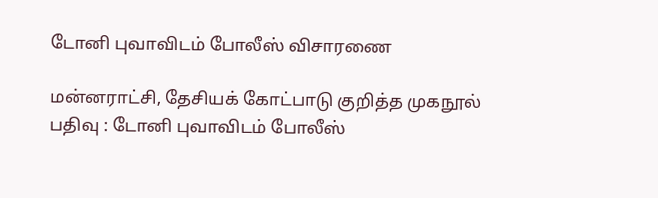டோனி புவாவிடம் போலீஸ் விசாரணை

மன்னராட்சி, தேசியக் கோட்பாடு குறித்த முகநூல் பதிவு : டோனி புவாவிடம் போலீஸ்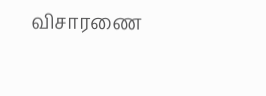விசாரணை